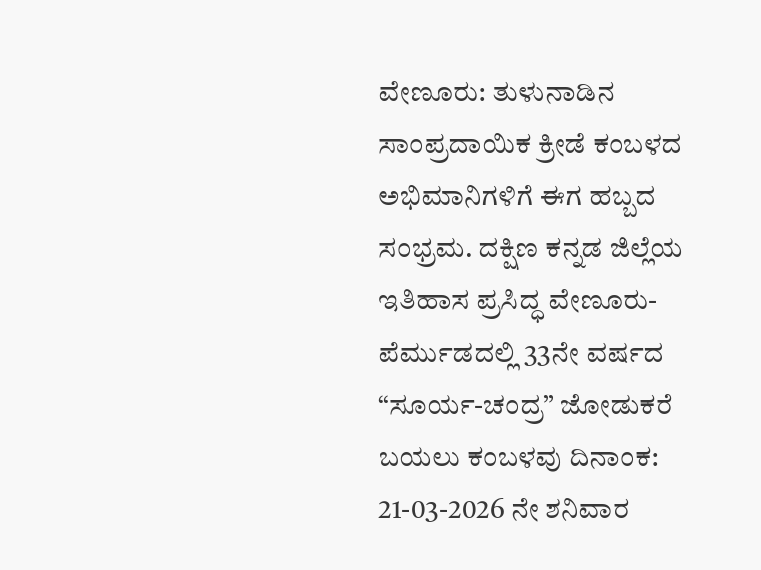ವೇಣೂರು: ತುಳುನಾಡಿನ ಸಾಂಪ್ರದಾಯಿಕ ಕ್ರೀಡೆ ಕಂಬಳದ ಅಭಿಮಾನಿಗಳಿಗೆ ಈಗ ಹಬ್ಬದ ಸಂಭ್ರಮ. ದಕ್ಷಿಣ ಕನ್ನಡ ಜಿಲ್ಲೆಯ ಇತಿಹಾಸ ಪ್ರಸಿದ್ಧ ವೇಣೂರು-ಪೆರ್ಮುಡದಲ್ಲಿ 33ನೇ ವರ್ಷದ “ಸೂರ್ಯ-ಚಂದ್ರ” ಜೋಡುಕರೆ ಬಯಲು ಕಂಬಳವು ದಿನಾಂಕ: 21-03-2026 ನೇ ಶನಿವಾರ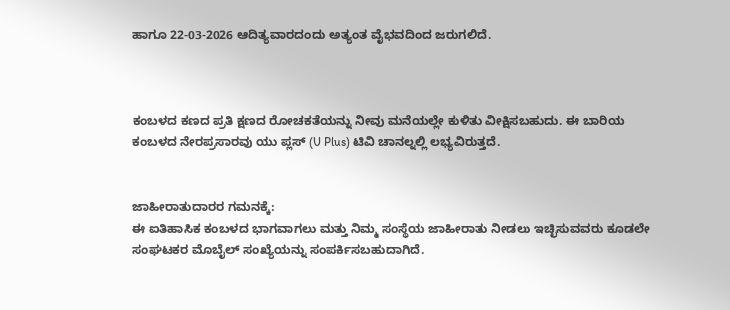ಹಾಗೂ 22-03-2026 ಆದಿತ್ಯವಾರದಂದು ಅತ್ಯಂತ ವೈಭವದಿಂದ ಜರುಗಲಿದೆ.



ಕಂಬಳದ ಕಣದ ಪ್ರತಿ ಕ್ಷಣದ ರೋಚಕತೆಯನ್ನು ನೀವು ಮನೆಯಲ್ಲೇ ಕುಳಿತು ವೀಕ್ಷಿಸಬಹುದು. ಈ ಬಾರಿಯ ಕಂಬಳದ ನೇರಪ್ರಸಾರವು ಯು ಪ್ಲಸ್ (U Plus) ಟಿವಿ ಚಾನಲ್ನಲ್ಲಿ ಲಭ್ಯವಿರುತ್ತದೆ.


ಜಾಹೀರಾತುದಾರರ ಗಮನಕ್ಕೆ:
ಈ ಐತಿಹಾಸಿಕ ಕಂಬಳದ ಭಾಗವಾಗಲು ಮತ್ತು ನಿಮ್ಮ ಸಂಸ್ಥೆಯ ಜಾಹೀರಾತು ನೀಡಲು ಇಚ್ಛಿಸುವವರು ಕೂಡಲೇ ಸಂಘಟಕರ ಮೊಬೈಲ್ ಸಂಖ್ಯೆಯನ್ನು ಸಂಪರ್ಕಿಸಬಹುದಾಗಿದೆ.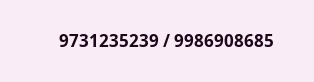9731235239 / 9986908685